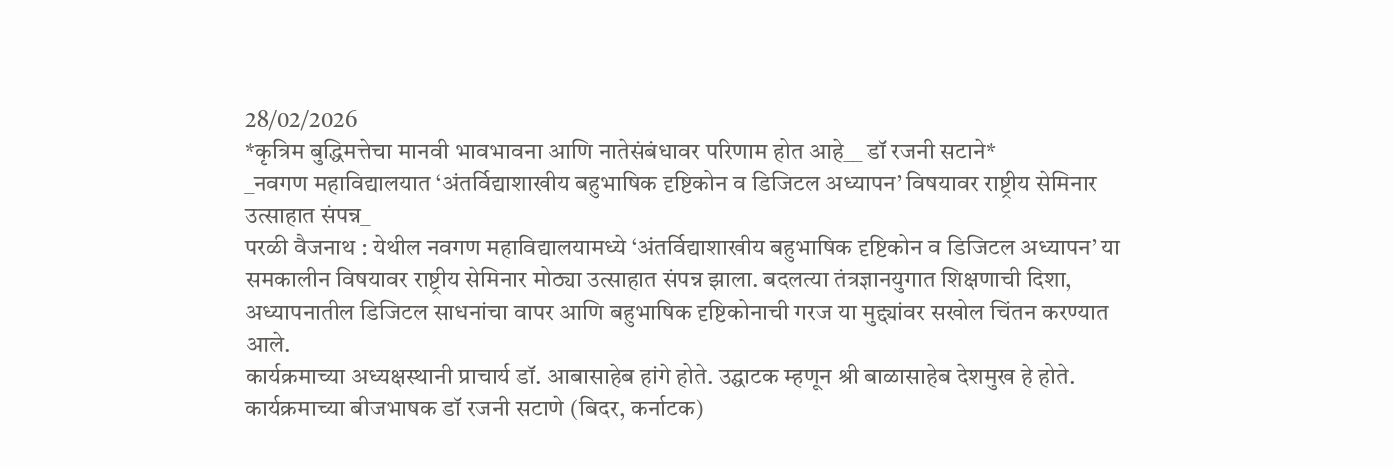28/02/2026
*कृत्रिम बुद्धिमत्तेचा मानवी भावभावना आणि नातेसंबंधावर परिणाम होत आहे__ डॉ रजनी सटाने*
_नवगण महाविद्यालयात ‘अंतर्विद्याशाखीय बहुभाषिक दृष्टिकोन व डिजिटल अध्यापन’ विषयावर राष्ट्रीय सेमिनार उत्साहात संपन्न_
परळी वैजनाथ : येथील नवगण महाविद्यालयामध्ये ‘अंतर्विद्याशाखीय बहुभाषिक दृष्टिकोन व डिजिटल अध्यापन’ या समकालीन विषयावर राष्ट्रीय सेमिनार मोठ्या उत्साहात संपन्न झाला. बदलत्या तंत्रज्ञानयुगात शिक्षणाची दिशा, अध्यापनातील डिजिटल साधनांचा वापर आणि बहुभाषिक दृष्टिकोनाची गरज या मुद्द्यांवर सखोल चिंतन करण्यात आले.
कार्यक्रमाच्या अध्यक्षस्थानी प्राचार्य डॉ. आबासाहेब हांगे होते. उद्घाटक म्हणून श्री बाळासाहेब देशमुख हे होते.
कार्यक्रमाच्या बीजभाषक डॉ रजनी सटाणे (बिदर, कर्नाटक)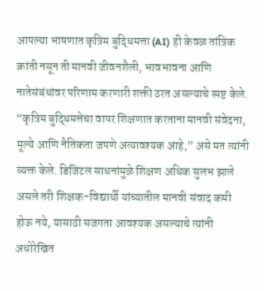आपल्या भाषणात कृत्रिम बुद्धिमत्ता (AI) ही केवळ तांत्रिक क्रांती नसून ती मानवी जीवनशैली, भावभावना आणि नातेसंबंधांवर परिणाम करणारी शक्ती ठरत असल्याचे स्पष्ट केले. “कृत्रिम बुद्धिमत्तेचा वापर शिक्षणात करताना मानवी संवेदना, मूल्ये आणि नैतिकता जपणे अत्यावश्यक आहे,” असे मत त्यांनी व्यक्त केले. डिजिटल साधनांमुळे शिक्षण अधिक सुलभ झाले असले तरी शिक्षक-विद्यार्थी यांच्यातील मानवी संवाद कमी होऊ नये, यासाठी सजगता आवश्यक असल्याचे त्यांनी अधोरेखित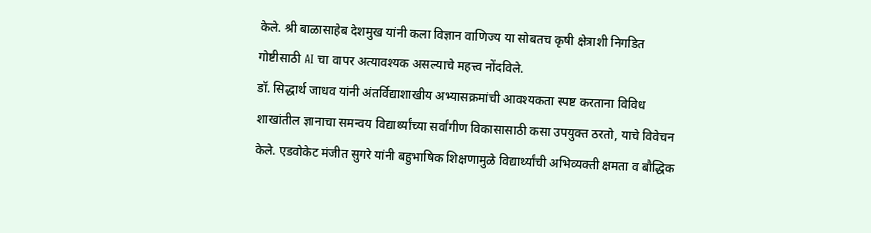केले. श्री बाळासाहेब देशमुख यांनी कला विज्ञान वाणिज्य या सोबतच कृषी क्षेत्राशी निगडित गोष्टीसाठी AI चा वापर अत्यावश्यक असल्याचे महत्त्व नोंदविले.
डॉ. सिद्धार्थ जाधव यांनी अंतर्विद्याशाखीय अभ्यासक्रमांची आवश्यकता स्पष्ट करताना विविध शाखांतील ज्ञानाचा समन्वय विद्यार्थ्यांच्या सर्वांगीण विकासासाठी कसा उपयुक्त ठरतो, याचे विवेचन केले. एडवोकेट मंजीत सुगरे यांनी बहुभाषिक शिक्षणामुळे विद्यार्थ्यांची अभिव्यक्ती क्षमता व बौद्धिक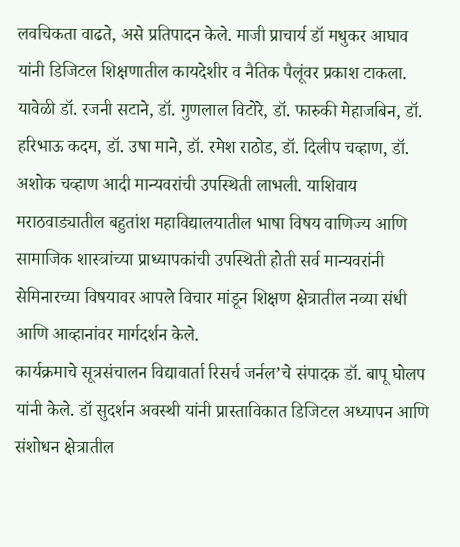लवचिकता वाढते, असे प्रतिपादन केले. माजी प्राचार्य डॉ मधुकर आघाव यांनी डिजिटल शिक्षणातील कायदेशीर व नैतिक पैलूंवर प्रकाश टाकला.
यावेळी डॉ. रजनी सटाने, डॉ. गुणलाल विटोरे, डॉ. फारुकी मेहाजबिन, डॉ. हरिभाऊ कदम, डॉ. उषा माने, डॉ. रमेश राठोड, डॉ. दिलीप चव्हाण, डॉ. अशोक चव्हाण आदी मान्यवरांची उपस्थिती लाभली. याशिवाय मराठवाड्यातील बहुतांश महाविद्यालयातील भाषा विषय वाणिज्य आणि सामाजिक शास्त्रांच्या प्राध्यापकांची उपस्थिती होती सर्व मान्यवरांनी सेमिनारच्या विषयावर आपले विचार मांडून शिक्षण क्षेत्रातील नव्या संधी आणि आव्हानांवर मार्गदर्शन केले.
कार्यक्रमाचे सूत्रसंचालन विद्यावार्ता रिसर्च जर्नल’चे संपादक डॉ. बापू घोलप यांनी केले. डॉ सुदर्शन अवस्थी यांनी प्रास्ताविकात डिजिटल अध्यापन आणि संशोधन क्षेत्रातील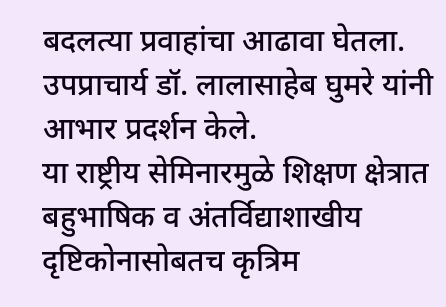बदलत्या प्रवाहांचा आढावा घेतला. उपप्राचार्य डॉ. लालासाहेब घुमरे यांनी आभार प्रदर्शन केले.
या राष्ट्रीय सेमिनारमुळे शिक्षण क्षेत्रात बहुभाषिक व अंतर्विद्याशाखीय दृष्टिकोनासोबतच कृत्रिम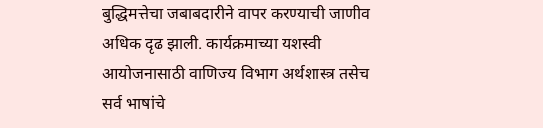बुद्धिमत्तेचा जबाबदारीने वापर करण्याची जाणीव अधिक दृढ झाली. कार्यक्रमाच्या यशस्वी आयोजनासाठी वाणिज्य विभाग अर्थशास्त्र तसेच सर्व भाषांचे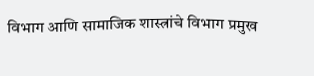विभाग आणि सामाजिक शास्त्रांचे विभाग प्रमुख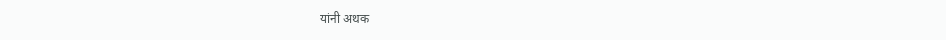यांनी अथक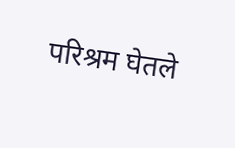परिश्रम घेतले